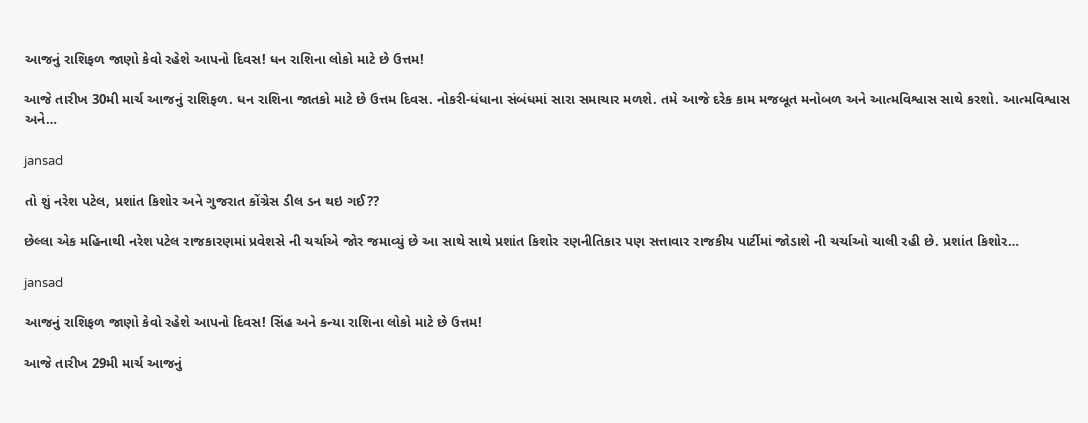આજનું રાશિફળ જાણો કેવો રહેશે આપનો દિવસ! ધન રાશિના લોકો માટે છે ઉત્તમ!

આજે તારીખ 30મી માર્ચ આજનું રાશિફળ. ધન રાશિના જાતકો માટે છે ઉત્તમ દિવસ. નોકરી-ધંધાના સંબંધમાં સારા સમાચાર મળશે. તમે આજે દરેક કામ મજબૂત મનોબળ અને આત્મવિશ્વાસ સાથે કરશો. આત્મવિશ્વાસ અને…

jansad

તો શું નરેશ પટેલ, પ્રશાંત કિશોર અને ગુજરાત કોંગ્રેસ ડીલ ડન થઇ ગઈ??

છેલ્લા એક મહિનાથી નરેશ પટેલ રાજકારણમાં પ્રવેશસે ની ચર્ચાએ જોર જમાવ્યું છે આ સાથે સાથે પ્રશાંત કિશોર રણનીતિકાર પણ સત્તાવાર રાજકીય પાર્ટીમાં જોડાશે ની ચર્ચાઓ ચાલી રહી છે. પ્રશાંત કિશોર…

jansad

આજનું રાશિફળ જાણો કેવો રહેશે આપનો દિવસ! સિંહ અને કન્યા રાશિના લોકો માટે છે ઉત્તમ!

આજે તારીખ 29મી માર્ચ આજનું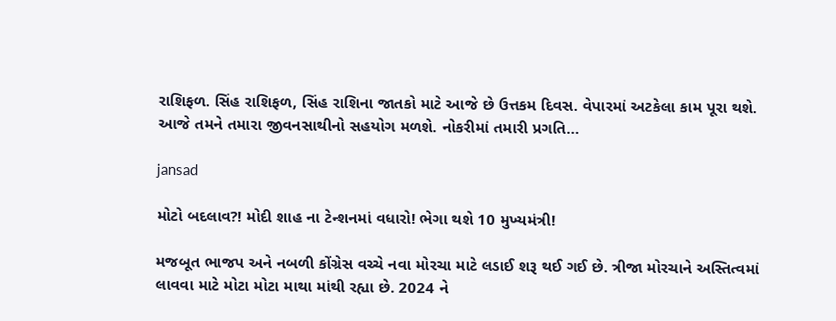રાશિફળ. સિંહ રાશિફળ, સિંહ રાશિના જાતકો માટે આજે છે ઉત્તકમ દિવસ. વેપારમાં અટકેલા કામ પૂરા થશે. આજે તમને તમારા જીવનસાથીનો સહયોગ મળશે. નોકરીમાં તમારી પ્રગતિ…

jansad

મોટો બદલાવ?! મોદી શાહ ના ટેન્શનમાં વધારો! ભેગા થશે 10 મુખ્યમંત્રી!

મજબૂત ભાજપ અને નબળી કોંગ્રેસ વચ્ચે નવા મોરચા માટે લડાઈ શરૂ થઈ ગઈ છે. ત્રીજા મોરચાને અસ્તિત્વમાં લાવવા માટે મોટા મોટા માથા માંથી રહ્યા છે. 2024 ને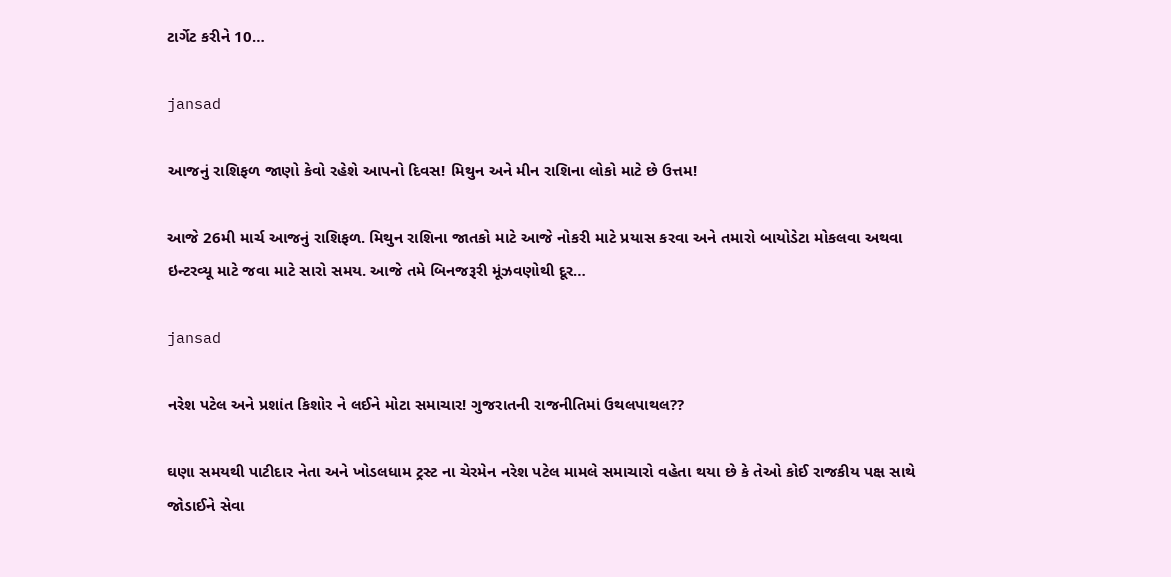ટાર્ગેટ કરીને 10…

jansad

આજનું રાશિફળ જાણો કેવો રહેશે આપનો દિવસ! મિથુન અને મીન રાશિના લોકો માટે છે ઉત્તમ!

આજે 26મી માર્ચ આજનું રાશિફળ. મિથુન રાશિના જાતકો માટે આજે નોકરી માટે પ્રયાસ કરવા અને તમારો બાયોડેટા મોકલવા અથવા ઇન્ટરવ્યૂ માટે જવા માટે સારો સમય. આજે તમે બિનજરૂરી મૂંઝવણોથી દૂર…

jansad

નરેશ પટેલ અને પ્રશાંત કિશોર ને લઈને મોટા સમાચાર! ગુજરાતની રાજનીતિમાં ઉથલપાથલ??

ઘણા સમયથી પાટીદાર નેતા અને ખોડલધામ ટ્રસ્ટ ના ચેરમેન નરેશ પટેલ મામલે સમાચારો વહેતા થયા છે કે તેઓ કોઈ રાજકીય પક્ષ સાથે જોડાઈને સેવા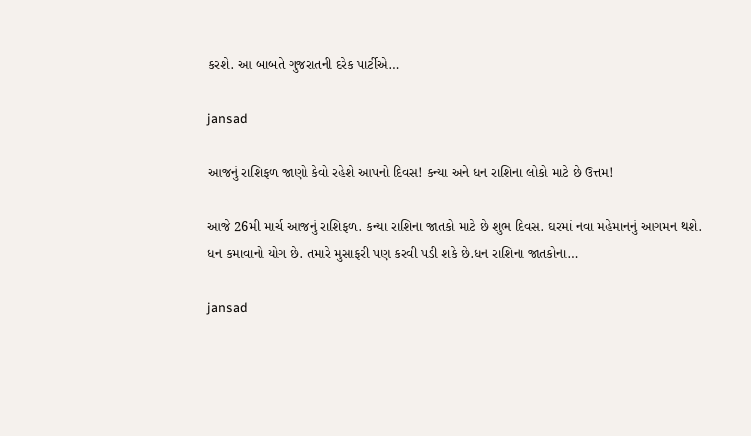કરશે. આ બાબતે ગુજરાતની દરેક પાર્ટીએ…

jansad

આજનું રાશિફળ જાણો કેવો રહેશે આપનો દિવસ! કન્યા અને ધન રાશિના લોકો માટે છે ઉત્તમ!

આજે 26મી માર્ચ આજનું રાશિફળ. કન્યા રાશિના જાતકો માટે છે શુભ દિવસ. ઘરમાં નવા મહેમાનનું આગમન થશે. ધન કમાવાનો યોગ છે. તમારે મુસાફરી પણ કરવી પડી શકે છે.ધન રાશિના જાતકોના…

jansad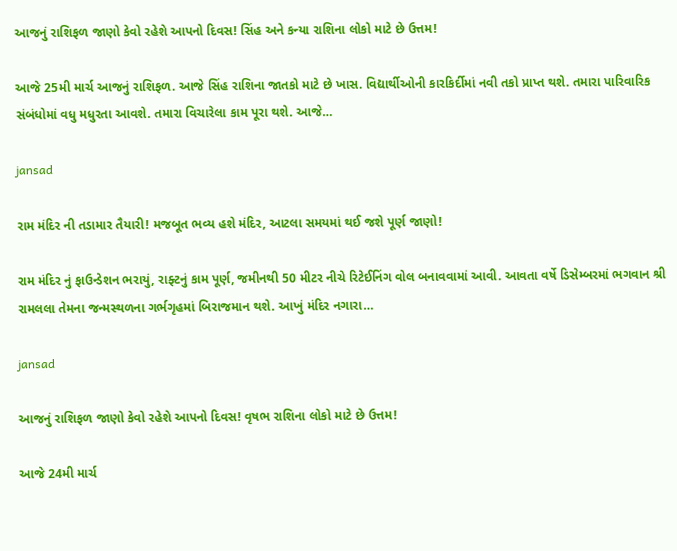આજનું રાશિફળ જાણો કેવો રહેશે આપનો દિવસ! સિંહ અને કન્યા રાશિના લોકો માટે છે ઉત્તમ!

આજે 25મી માર્ચ આજનું રાશિફળ. આજે સિંહ રાશિના જાતકો માટે છે ખાસ. વિદ્યાર્થીઓની કારકિર્દીમાં નવી તકો પ્રાપ્ત થશે. તમારા પારિવારિક સંબંધોમાં વધુ મધુરતા આવશે. તમારા વિચારેલા કામ પૂરા થશે. આજે…

jansad

રામ મંદિર ની તડામાર તૈયારી! મજબૂત ભવ્ય હશે મંદિર, આટલા સમયમાં થઈ જશે પૂર્ણ જાણો!

રામ મંદિર નું ફાઉન્ડેશન ભરાયું, રાફ્ટનું કામ પૂર્ણ, જમીનથી 50 મીટર નીચે રિટેઈનિંગ વોલ બનાવવામાં આવી. આવતા વર્ષે ડિસેમ્બરમાં ભગવાન શ્રી રામલલા તેમના જન્મસ્થળના ગર્ભગૃહમાં બિરાજમાન થશે. આખું મંદિર નગારા…

jansad

આજનું રાશિફળ જાણો કેવો રહેશે આપનો દિવસ! વૃષભ રાશિના લોકો માટે છે ઉત્તમ!

આજે 24મી માર્ચ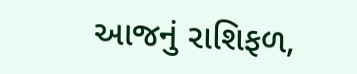આજનું રાશિફળ,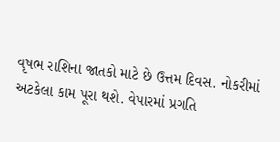વૃષભ રાશિના જાતકો માટે છે ઉત્તમ દિવસ. નોકરીમાં અટકેલા કામ પૂરા થશે. વેપારમાં પ્રગતિ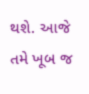થશે. આજે તમે ખૂબ જ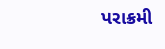પરાક્રમી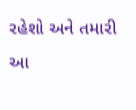રહેશો અને તમારી આ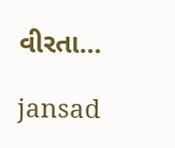વીરતા…

jansad